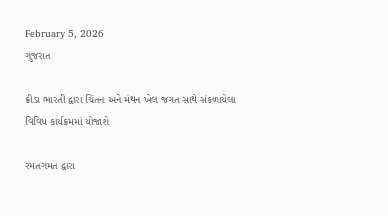February 5, 2026
ગુજરાત

ક્રીડા ભારતી દ્વારા ચિંતન અને મંથન ખેલ જગત સાથે સંકળાયેલા વિવિધ કાર્યક્રમમાં યોજાશે

રમતગમત દ્વારા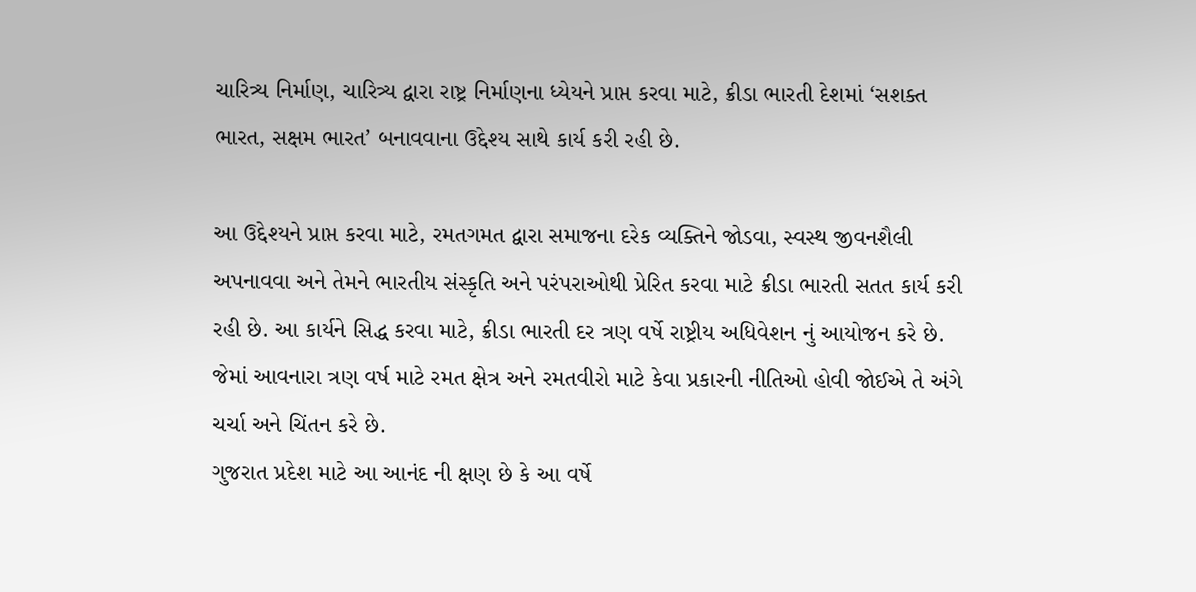ચારિત્ર્ય નિર્માણ, ચારિત્ર્ય દ્વારા રાષ્ટ્ર નિર્માણના ધ્યેયને પ્રાપ્ત કરવા માટે, ક્રીડા ભારતી દેશમાં ‘સશક્ત ભારત, સક્ષમ ભારત’ બનાવવાના ઉદ્દેશ્ય સાથે કાર્ય કરી રહી છે.

આ ઉદ્દેશ્યને પ્રાપ્ત કરવા માટે, રમતગમત દ્વારા સમાજના દરેક વ્યક્તિને જોડવા, સ્વસ્થ જીવનશૈલી અપનાવવા અને તેમને ભારતીય સંસ્કૃતિ અને પરંપરાઓથી પ્રેરિત કરવા માટે ક્રીડા ભારતી સતત કાર્ય કરી રહી છે. આ કાર્યને સિદ્ધ કરવા માટે, ક્રીડા ભારતી દર ત્રણ વર્ષે રાષ્ટ્રીય અધિવેશન નું આયોજન કરે છે. જેમાં આવનારા ત્રણ વર્ષ માટે રમત ક્ષેત્ર અને રમતવીરો માટે કેવા પ્રકારની નીતિઓ હોવી જોઈએ તે અંગે ચર્ચા અને ચિંતન કરે છે.
ગુજરાત પ્રદેશ માટે આ આનંદ ની ક્ષણ છે કે આ વર્ષે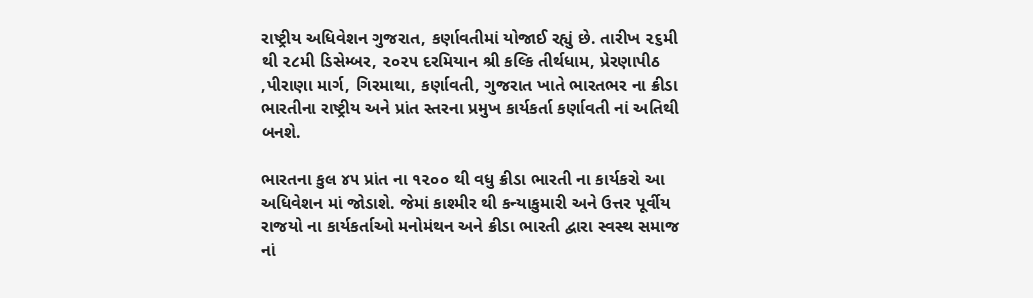રાષ્ટ્રીય અધિવેશન ગુજરાત, કર્ણાવતીમાં યોજાઈ રહ્યું છે. તારીખ ૨૬મી થી ૨૮મી ડિસેમ્બર, ૨૦૨૫ દરમિયાન શ્રી કલ્કિ તીર્થધામ, પ્રેરણાપીઠ ,પીરાણા માર્ગ, ગિરમાથા, કર્ણાવતી, ગુજરાત ખાતે ભારતભર ના ક્રીડા ભારતીના રાષ્ટ્રીય અને પ્રાંત સ્તરના પ્રમુખ કાર્યકર્તા કર્ણાવતી નાં અતિથી બનશે.

ભારતના કુલ ૪૫ પ્રાંત ના ૧૨૦૦ થી વધુ ક્રીડા ભારતી ના કાર્યકરો આ અધિવેશન માં જોડાશે. જેમાં કાશ્મીર થી કન્યાકુમારી અને ઉત્તર પૂર્વીય રાજયો ના કાર્યકર્તાઓ મનોમંથન અને ક્રીડા ભારતી દ્વારા સ્વસ્થ સમાજ નાં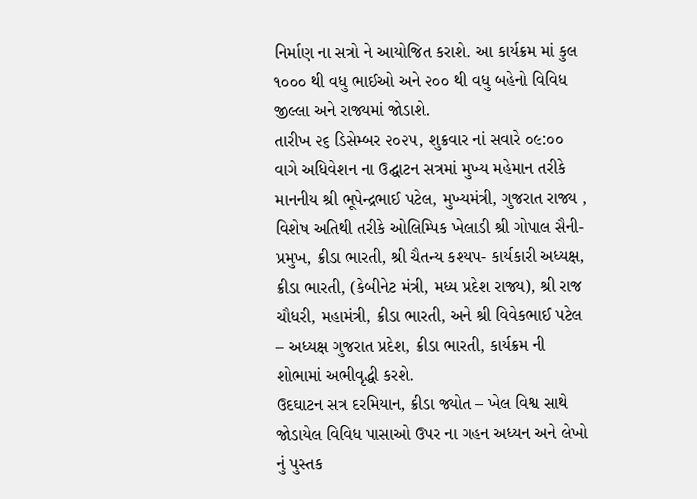નિર્માણ ના સત્રો ને આયોજિત કરાશે. આ કાર્યક્રમ માં કુલ ૧૦૦૦ થી વધુ ભાઈઓ અને ૨૦૦ થી વધુ બહેનો વિવિધ જીલ્લા અને રાજ્યમાં જોડાશે.
તારીખ ૨૬ ડિસેમ્બર ૨૦૨૫, શુક્રવાર નાં સવારે ૦૯:૦૦ વાગે અધિવેશન ના ઉદ્ઘાટન સત્રમાં મુખ્ય મહેમાન તરીકે માનનીય શ્રી ભૂપેન્દ્રભાઈ પટેલ, મુખ્યમંત્રી, ગુજરાત રાજ્ય , વિશેષ અતિથી તરીકે ઓલિમ્પિક ખેલાડી શ્રી ગોપાલ સૈની- પ્રમુખ, ક્રીડા ભારતી, શ્રી ચૈતન્ય કશ્યપ- કાર્યકારી અધ્યક્ષ, ક્રીડા ભારતી, (કેબીનેટ મંત્રી, મધ્ય પ્રદેશ રાજ્ય), શ્રી રાજ ચૌધરી, મહામંત્રી, ક્રીડા ભારતી, અને શ્રી વિવેકભાઈ પટેલ – અધ્યક્ષ ગુજરાત પ્રદેશ, ક્રીડા ભારતી, કાર્યક્રમ ની શોભામાં અભીવૃદ્ધી કરશે.
ઉદઘાટન સત્ર દરમિયાન, ક્રીડા જ્યોત – ખેલ વિશ્વ સાથે જોડાયેલ વિવિધ પાસાઓ ઉપર ના ગહન અધ્યન અને લેખો નું પુસ્તક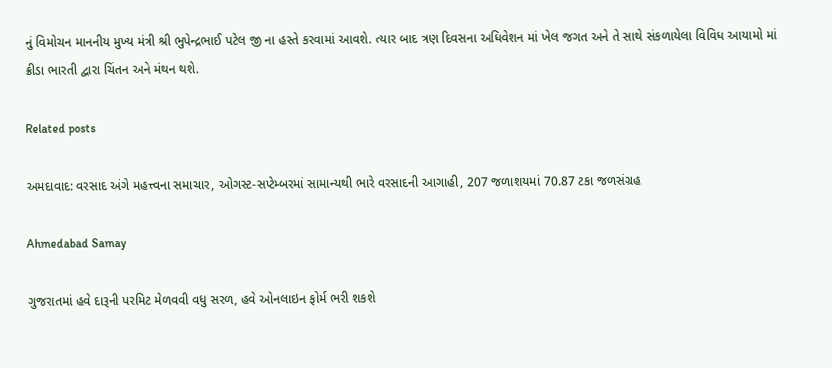નું વિમોચન માનનીય મુખ્ય મંત્રી શ્રી ભુપેન્દ્રભાઈ પટેલ જી ના હસ્તે કરવામાં આવશે. ત્યાર બાદ ત્રણ દિવસના અધિવેશન માં ખેલ જગત અને તે સાથે સંકળાયેલા વિવિધ આયામો માં ક્રીડા ભારતી દ્વારા ચિંતન અને મંથન થશે.

Related posts

અમદાવાદ: વરસાદ અંગે મહત્ત્વના સમાચાર, ઓગસ્ટ-સપ્ટેમ્બરમાં સામાન્યથી ભારે વરસાદની આગાહી, 207 જળાશયમાં 70.87 ટકા જળસંગ્રહ

Ahmedabad Samay

ગુજરાતમાં હવે દારૂની પરમિટ મેળવવી વધુ સરળ, હવે ઓનલાઇન ફોર્મ ભરી શકશે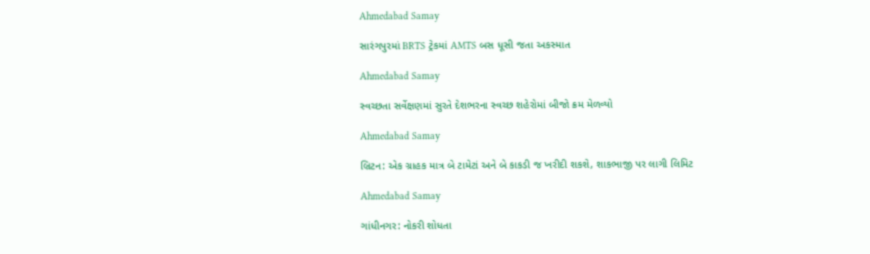Ahmedabad Samay

સારંગપુરમાં BRTS ટ્રેકમાં AMTS બસ ધૂસી જતા અકસ્માત

Ahmedabad Samay

સ્વચ્છતા સર્વેક્ષણમાં સુરતે દેશભરના સ્વચ્છ શહેરોમાં બીજો ક્રમ મેળવ્યો

Ahmedabad Samay

બ્રિટન: એક ગ્રાહક માત્ર બે ટામેટાં અને બે કાકડી જ ખરીદી શકશે, શાકભાજી પર લાગી લિમિટ

Ahmedabad Samay

ગાંધીનગર: નોકરી શોધતા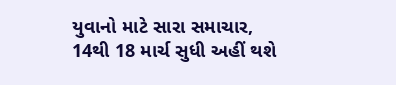યુવાનો માટે સારા સમાચાર, 14થી 18 માર્ચ સુધી અહીં થશે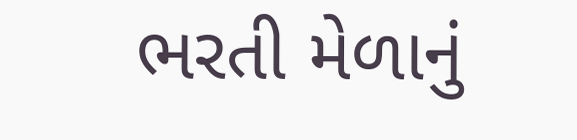ભરતી મેળાનું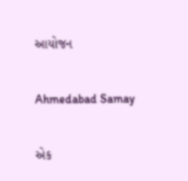આયોજન

Ahmedabad Samay

એક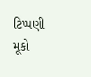ટિપ્પણી મૂકો